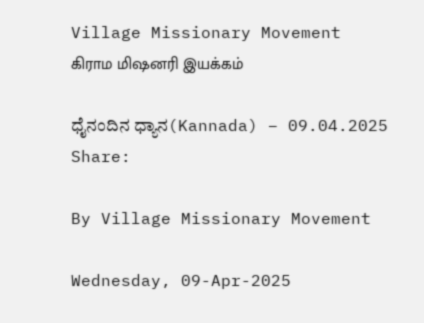Village Missionary Movement         கிராம மிஷனரி இயக்கம்

ಧೈನಂದಿನ ಧ್ಯಾನ(Kannada) – 09.04.2025
Share:

By Village Missionary Movement

Wednesday, 09-Apr-2025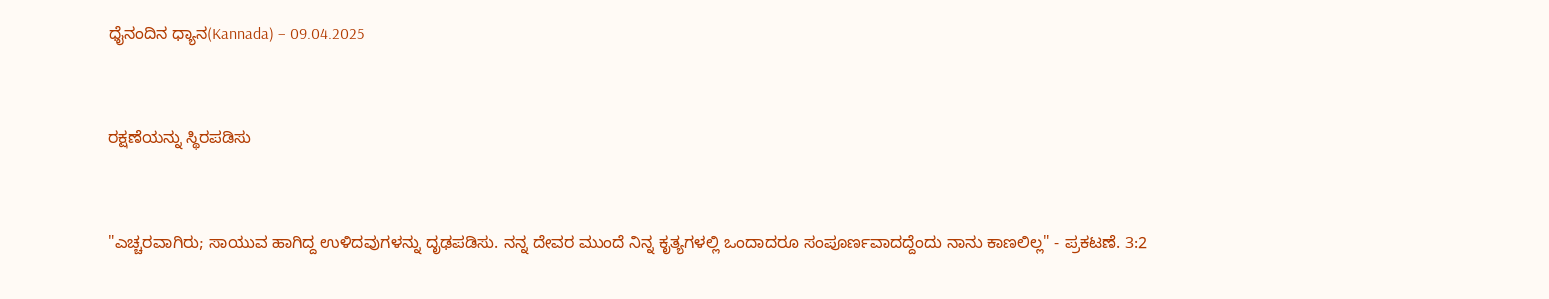ಧೈನಂದಿನ ಧ್ಯಾನ(Kannada) – 09.04.2025



ರಕ್ಷಣೆಯನ್ನು ಸ್ಥಿರಪಡಿಸು



"ಎಚ್ಚರವಾಗಿರು; ಸಾಯುವ ಹಾಗಿದ್ದ ಉಳಿದವುಗಳನ್ನು ದೃಢಪಡಿಸು. ನನ್ನ ದೇವರ ಮುಂದೆ ನಿನ್ನ ಕೃತ್ಯಗಳಲ್ಲಿ ಒಂದಾದರೂ ಸಂಪೂರ್ಣವಾದದ್ದೆಂದು ನಾನು ಕಾಣಲಿಲ್ಲ" - ಪ್ರಕಟಣೆ. 3:2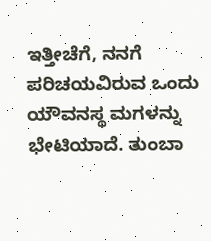ಇತ್ತೀಚೆಗೆ, ನನಗೆ ಪರಿಚಯವಿರುವ ಒಂದು ಯೌವನಸ್ಥ ಮಗಳನ್ನು ಭೇಟಿಯಾದೆ. ತುಂಬಾ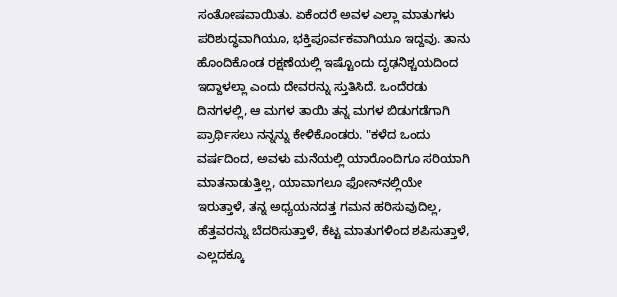ಸಂತೋಷವಾಯಿತು. ಏಕೆಂದರೆ ಅವಳ ಎಲ್ಲಾ ಮಾತುಗಳು ಪರಿಶುದ್ಧವಾಗಿಯೂ, ಭಕ್ತಿಪೂರ್ವಕವಾಗಿಯೂ ಇದ್ದವು. ತಾನು ಹೊಂದಿಕೊಂಡ ರಕ್ಷಣೆಯಲ್ಲಿ ಇಷ್ಟೊಂದು ದೃಢನಿಶ್ಚಯದಿಂದ ಇದ್ದಾಳಲ್ಲಾ ಎಂದು ದೇವರನ್ನು ಸ್ತುತಿಸಿದೆ. ಒಂದೆರಡು ದಿನಗಳಲ್ಲಿ, ಆ ಮಗಳ ತಾಯಿ ತನ್ನ ಮಗಳ ಬಿಡುಗಡೆಗಾಗಿ ಪ್ರಾರ್ಥಿಸಲು ನನ್ನನ್ನು ಕೇಳಿಕೊಂಡರು. "ಕಳೆದ ಒಂದು ವರ್ಷದಿಂದ, ಅವಳು ಮನೆಯಲ್ಲಿ ಯಾರೊಂದಿಗೂ ಸರಿಯಾಗಿ ಮಾತನಾಡುತ್ತಿಲ್ಲ, ಯಾವಾಗಲೂ ಫೋನ್‌ನಲ್ಲಿಯೇ ಇರುತ್ತಾಳೆ, ತನ್ನ ಅಧ್ಯಯನದತ್ತ ಗಮನ ಹರಿಸುವುದಿಲ್ಲ, ಹೆತ್ತವರನ್ನು ಬೆದರಿಸುತ್ತಾಳೆ, ಕೆಟ್ಟ ಮಾತುಗಳಿಂದ ಶಪಿಸುತ್ತಾಳೆ, ಎಲ್ಲದಕ್ಕೂ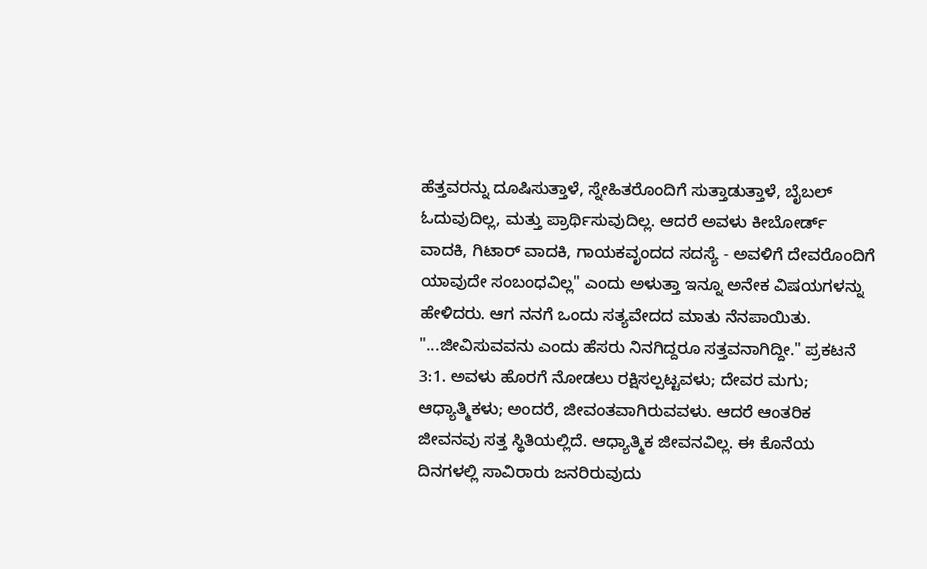ಹೆತ್ತವರನ್ನು ದೂಷಿಸುತ್ತಾಳೆ, ಸ್ನೇಹಿತರೊಂದಿಗೆ ಸುತ್ತಾಡುತ್ತಾಳೆ, ಬೈಬಲ್ ಓದುವುದಿಲ್ಲ, ಮತ್ತು ಪ್ರಾರ್ಥಿಸುವುದಿಲ್ಲ. ಆದರೆ ಅವಳು ಕೀಬೋರ್ಡ್ ವಾದಕಿ, ಗಿಟಾರ್ ವಾದಕಿ, ಗಾಯಕವೃಂದದ ಸದಸ್ಯೆ - ಅವಳಿಗೆ ದೇವರೊಂದಿಗೆ ಯಾವುದೇ ಸಂಬಂಧವಿಲ್ಲ" ಎಂದು ಅಳುತ್ತಾ ಇನ್ನೂ ಅನೇಕ ವಿಷಯಗಳನ್ನು ಹೇಳಿದರು. ಆಗ ನನಗೆ ಒಂದು ಸತ್ಯವೇದದ ಮಾತು ನೆನಪಾಯಿತು. "...ಜೀವಿಸುವವನು ಎಂದು ಹೆಸರು ನಿನಗಿದ್ದರೂ ಸತ್ತವನಾಗಿದ್ದೀ." ಪ್ರಕಟನೆ 3:1. ಅವಳು ಹೊರಗೆ ನೋಡಲು ರಕ್ಷಿಸಲ್ಪಟ್ಟವಳು; ದೇವರ ಮಗು; ಆಧ್ಯಾತ್ಮಿಕಳು; ಅಂದರೆ, ಜೀವಂತವಾಗಿರುವವಳು. ಆದರೆ ಆಂತರಿಕ ಜೀವನವು ಸತ್ತ ಸ್ಥಿತಿಯಲ್ಲಿದೆ. ಆಧ್ಯಾತ್ಮಿಕ ಜೀವನವಿಲ್ಲ. ಈ ಕೊನೆಯ ದಿನಗಳಲ್ಲಿ ಸಾವಿರಾರು ಜನರಿರುವುದು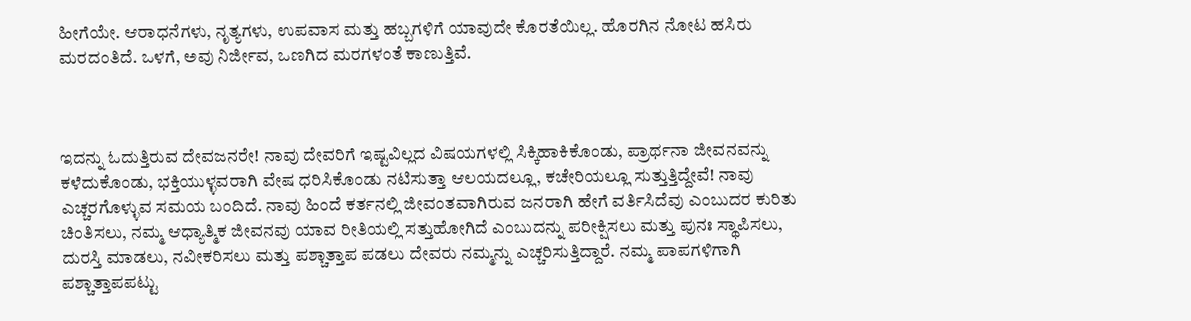ಹೀಗೆಯೇ. ಆರಾಧನೆಗಳು, ನೃತ್ಯಗಳು, ಉಪವಾಸ ಮತ್ತು ಹಬ್ಬಗಳಿಗೆ ಯಾವುದೇ ಕೊರತೆಯಿಲ್ಲ. ಹೊರಗಿನ ನೋಟ ಹಸಿರು ಮರದಂತಿದೆ. ಒಳಗೆ, ಅವು ನಿರ್ಜೀವ, ಒಣಗಿದ ಮರಗಳಂತೆ ಕಾಣುತ್ತಿವೆ.



ಇದನ್ನು ಓದುತ್ತಿರುವ ದೇವಜನರೇ! ನಾವು ದೇವರಿಗೆ ಇಷ್ಟವಿಲ್ಲದ ವಿಷಯಗಳಲ್ಲಿ ಸಿಕ್ಕಿಹಾಕಿಕೊಂಡು, ಪ್ರಾರ್ಥನಾ ಜೀವನವನ್ನು ಕಳೆದುಕೊಂಡು, ಭಕ್ತಿಯುಳ್ಳವರಾಗಿ ವೇಷ ಧರಿಸಿಕೊಂಡು ನಟಿಸುತ್ತಾ ಆಲಯದಲ್ಲೂ, ಕಚೇರಿಯಲ್ಲೂ ಸುತ್ತುತ್ತಿದ್ದೇವೆ! ನಾವು ಎಚ್ಚರಗೊಳ್ಳುವ ಸಮಯ ಬಂದಿದೆ. ನಾವು ಹಿಂದೆ ಕರ್ತನಲ್ಲಿ ಜೀವಂತವಾಗಿರುವ ಜನರಾಗಿ ಹೇಗೆ ವರ್ತಿಸಿದೆವು ಎಂಬುದರ ಕುರಿತು ಚಿಂತಿಸಲು, ನಮ್ಮ ಆಧ್ಯಾತ್ಮಿಕ ಜೀವನವು ಯಾವ ರೀತಿಯಲ್ಲಿ ಸತ್ತುಹೋಗಿದೆ ಎಂಬುದನ್ನು ಪರೀಕ್ಷಿಸಲು ಮತ್ತು ಪುನಃ ಸ್ಥಾಪಿಸಲು, ದುರಸ್ತಿ ಮಾಡಲು, ನವೀಕರಿಸಲು ಮತ್ತು ಪಶ್ಚಾತ್ತಾಪ ಪಡಲು ದೇವರು ನಮ್ಮನ್ನು ಎಚ್ಚರಿಸುತ್ತಿದ್ದಾರೆ. ನಮ್ಮ ಪಾಪಗಳಿಗಾಗಿ ಪಶ್ಚಾತ್ತಾಪಪಟ್ಟು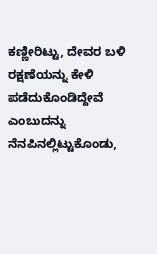ಕಣ್ಣೀರಿಟ್ಟು, ದೇವರ ಬಳಿ ರಕ್ಷಣೆಯನ್ನು ಕೇಳಿ ಪಡೆದುಕೊಂಡಿದ್ದೇವೆ ಎಂಬುದನ್ನು ನೆನಪಿನಲ್ಲಿಟ್ಟುಕೊಂಡು,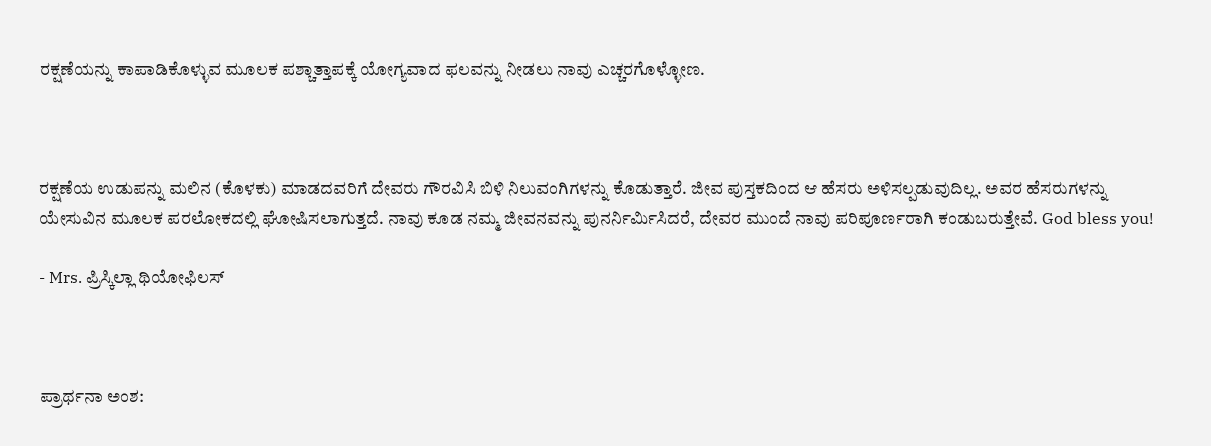ರಕ್ಷಣೆಯನ್ನು ಕಾಪಾಡಿಕೊಳ್ಳುವ ಮೂಲಕ ಪಶ್ಚಾತ್ತಾಪಕ್ಕೆ ಯೋಗ್ಯವಾದ ಫಲವನ್ನು ನೀಡಲು ನಾವು ಎಚ್ಚರಗೊಳ್ಳೋಣ.



ರಕ್ಷಣೆಯ ಉಡುಪನ್ನು ಮಲಿನ (ಕೊಳಕು) ಮಾಡದವರಿಗೆ ದೇವರು ಗೌರವಿಸಿ ಬಿಳಿ ನಿಲುವಂಗಿಗಳನ್ನು ಕೊಡುತ್ತಾರೆ. ಜೀವ ಪುಸ್ತಕದಿಂದ ಆ ಹೆಸರು ಅಳಿಸಲ್ಪಡುವುದಿಲ್ಲ. ಅವರ ಹೆಸರುಗಳನ್ನು ಯೇಸುವಿನ ಮೂಲಕ ಪರಲೋಕದಲ್ಲಿ ಘೋಷಿಸಲಾಗುತ್ತದೆ. ನಾವು ಕೂಡ ನಮ್ಮ ಜೀವನವನ್ನು ಪುನರ್ನಿರ್ಮಿಸಿದರೆ, ದೇವರ ಮುಂದೆ ನಾವು ಪರಿಪೂರ್ಣರಾಗಿ ಕಂಡುಬರುತ್ತೇವೆ. God bless you!

- Mrs. ಪ್ರಿಸ್ಕಿಲ್ಲಾ ಥಿಯೋಫಿಲಸ್



ಪ್ರಾರ್ಥನಾ ಅಂಶ: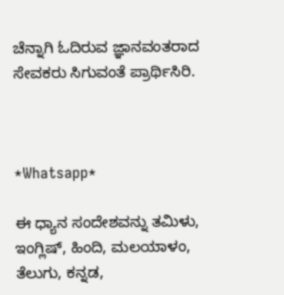ಚೆನ್ನಾಗಿ ಓದಿರುವ ಜ್ಞಾನವಂತರಾದ ಸೇವಕರು ಸಿಗುವಂತೆ ಪ್ರಾರ್ಥಿಸಿರಿ.



*Whatsapp*

ಈ ಧ್ಯಾನ ಸಂದೇಶವನ್ನು ತಮಿಳು, ಇಂಗ್ಲಿಷ್, ಹಿಂದಿ, ಮಲಯಾಳಂ, ತೆಲುಗು, ಕನ್ನಡ,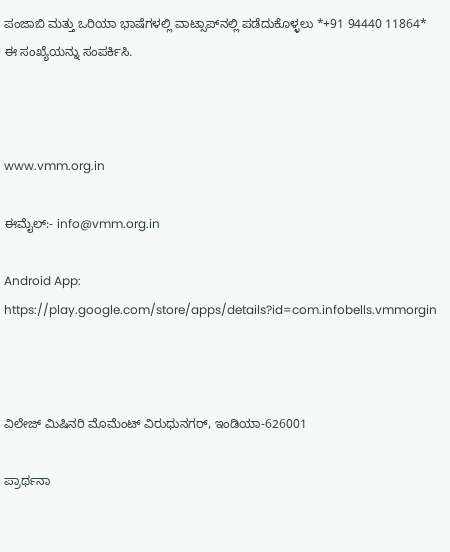ಪಂಜಾಬಿ ಮತ್ತು ಒರಿಯಾ ಭಾಷೆಗಳಲ್ಲಿ ವಾಟ್ಸಾಪ್‌ನಲ್ಲಿ ಪಡೆದುಕೊಳ್ಳಲು *+91 94440 11864* ಈ ಸಂಖ್ಯೆಯನ್ನು ಸಂಪರ್ಕಿಸಿ.



www.vmm.org.in

ಈಮೈಲ್:- info@vmm.org.in

Android App: https://play.google.com/store/apps/details?id=com.infobells.vmmorgin



ವಿಲೇಜ್ ಮಿಷಿನರಿ ಮೊಮೆಂಟ್ ವಿರುಧುನಗರ್, ಇಂಡಿಯಾ-626001

ಪ್ರಾರ್ಥನಾ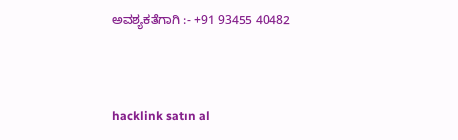ಅವಶ್ಯಕತೆಗಾಗಿ :- +91 93455 40482



hacklink satın al